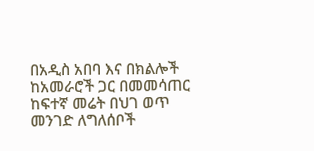በአዲስ አበባ እና በክልሎች ከአመራሮች ጋር በመመሳጠር ከፍተኛ መሬት በህገ ወጥ መንገድ ለግለሰቦች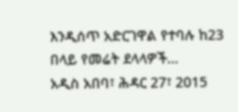እንዲሰጥ አድርገዋል የተባሉ ከ23 በላይ የመሬት ደላላዎች…
አዲስ አበባ፣ ሕዳር 27፣ 2015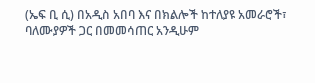(ኤፍ ቢ ሲ) በአዲስ አበባ እና በክልሎች ከተለያዩ አመራሮች፣ ባለሙያዎች ጋር በመመሳጠር አንዲሁም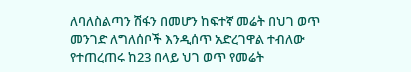ለባለስልጣን ሽፋን በመሆን ከፍተኛ መሬት በህገ ወጥ መንገድ ለግለሰቦች እንዲሰጥ አድረገዋል ተብለው የተጠረጠሩ ከ23 በላይ ህገ ወጥ የመሬት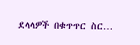ደላላዎች በቁጥጥር ስር…